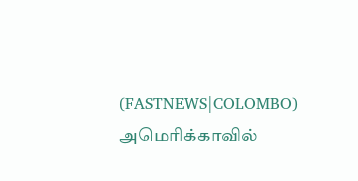(FASTNEWS|COLOMBO) அமெரிக்காவில்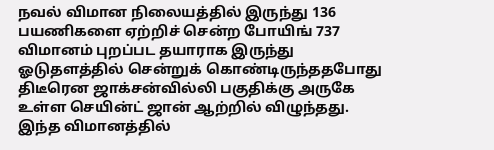நவல் விமான நிலையத்தில் இருந்து 136 பயணிகளை ஏற்றிச் சென்ற போயிங் 737 விமானம் புறப்பட தயாராக இருந்து ஓடுதளத்தில் சென்றுக் கொண்டிருந்ததபோது திடீரென ஜாக்சன்வில்லி பகுதிக்கு அருகே உள்ள செயின்ட் ஜான் ஆற்றில் விழுந்தது.
இந்த விமானத்தில்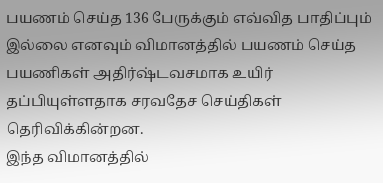பயணம் செய்த 136 பேருக்கும் எவ்வித பாதிப்பும் இல்லை எனவும் விமானத்தில் பயணம் செய்த பயணிகள் அதிர்ஷ்டவசமாக உயிர் தப்பியுள்ளதாக சரவதேச செய்திகள் தெரிவிக்கின்றன.
இந்த விமானத்தில்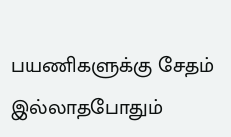பயணிகளுக்கு சேதம் இல்லாதபோதும்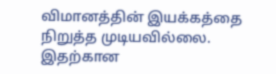விமானத்தின் இயக்கத்தை நிறுத்த முடியவில்லை. இதற்கான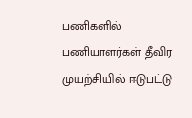பணிகளில் பணியாளர்கள் தீவிர முயற்சியில் ஈடுபட்டு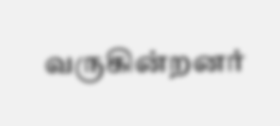வருகின்றனர்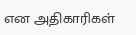என அதிகாரிகள்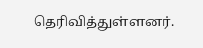தெரிவித்துள்ளனர்.